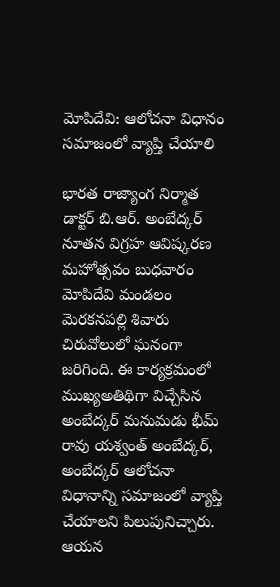మోపిదేవి: ఆలోచనా విధానం సమాజంలో వ్యాప్తి చేయాలి

భారత రాజ్యాంగ నిర్మాత డాక్టర్ బి.ఆర్. అంబేద్కర్ నూతన విగ్రహ ఆవిష్కరణ మహోత్సవం బుధవారం మోపిదేవి మండలం మెరకనపల్లి శివారు చిరువోలులో ఘనంగా జరిగింది. ఈ కార్యక్రమంలో ముఖ్యఅతిథిగా విచ్చేసిన అంబేద్కర్ మనుమడు భీమ్ రావు యశ్వంత్ అంబేద్కర్, అంబేద్కర్ ఆలోచనా విధానాన్ని సమాజంలో వ్యాప్తి చేయాలని పిలుపునిచ్చారు. ఆయన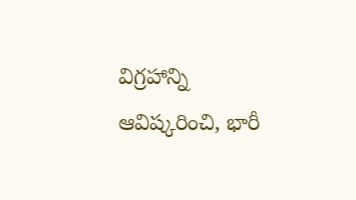విగ్రహాన్ని ఆవిష్కరించి, భారీ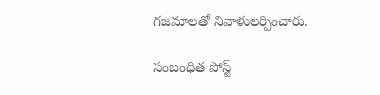గజమాలతో నివాళులర్పించారు.

సంబంధిత పోస్ట్